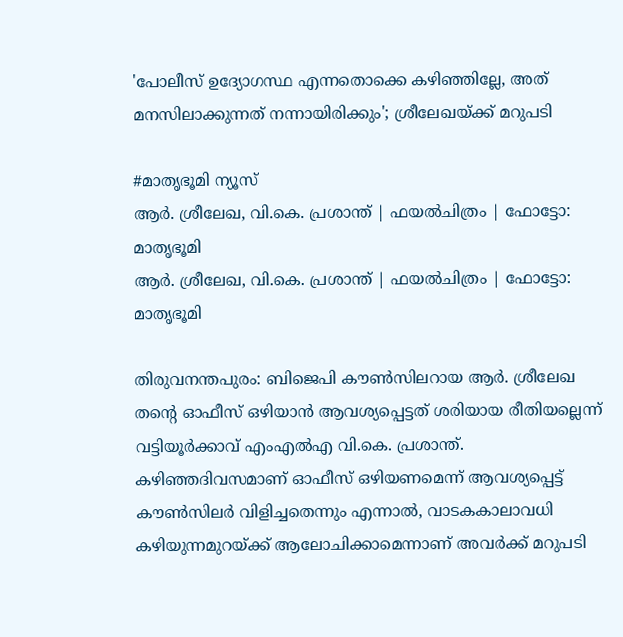'പോലീസ് ഉദ്യോഗസ്ഥ എന്നതൊക്കെ കഴിഞ്ഞില്ലേ, അത് മനസിലാക്കുന്നത് നന്നായിരിക്കും'; ശ്രീലേഖയ്ക്ക് മറുപടി

#മാതൃഭൂമി ന്യൂസ്
ആര്‍. ശ്രീലേഖ, വി.കെ. പ്രശാന്ത് | ഫയല്‍ചിത്രം | ഫോട്ടോ: മാതൃഭൂമി
ആര്‍. ശ്രീലേഖ, വി.കെ. പ്രശാന്ത് | ഫയല്‍ചിത്രം | ഫോട്ടോ: മാതൃഭൂമി

തിരുവനന്തപുരം: ബിജെപി കൗൺസിലറായ ആർ. ശ്രീലേഖ തന്റെ ഓഫീസ് ഒഴിയാൻ ആവശ്യപ്പെട്ടത് ശരിയായ രീതിയല്ലെന്ന് വട്ടിയൂർക്കാവ് എംഎൽഎ വി.കെ. പ്രശാന്ത്. കഴിഞ്ഞദിവസമാണ് ഓഫീസ് ഒഴിയണമെന്ന് ആവശ്യപ്പെട്ട് കൗൺസിലർ വിളിച്ചതെന്നും എന്നാൽ, വാടകകാലാവധി കഴിയുന്നമുറയ്ക്ക് ആലോചിക്കാമെന്നാണ് അവർക്ക് മറുപടി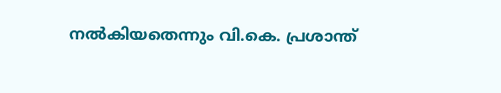നൽകിയതെന്നും വി.കെ. പ്രശാന്ത്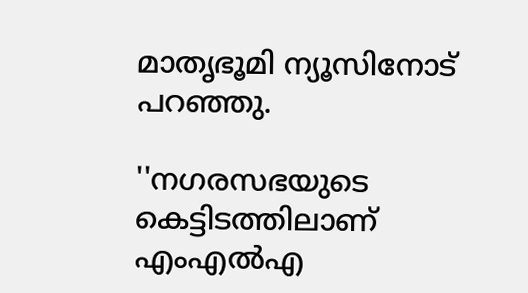മാതൃഭൂമി ന്യൂസിനോട് പറഞ്ഞു.

''നഗരസഭയുടെ കെട്ടിടത്തിലാണ് എംഎൽഎ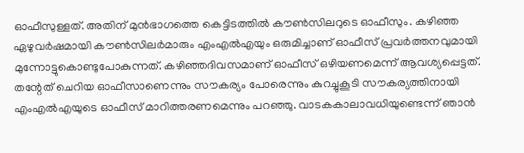ഓഫീസുള്ളത്. അതിന് മുൻഭാഗത്തെ കെട്ടിടത്തിൽ കൗൺസിലറുടെ ഓഫീസും. കഴിഞ്ഞ ഏഴുവർഷമായി കൗൺസിലർമാരും എംഎൽഎയും ഒരുമിച്ചാണ് ഓഫീസ് പ്രവർത്തനവുമായി മുന്നോട്ടുകൊണ്ടുപോകുന്നത്. കഴിഞ്ഞദിവസമാണ് ഓഫീസ് ഒഴിയണമെന്ന് ആവശ്യപ്പെട്ടത്. തന്റേത് ചെറിയ ഓഫീസാണെന്നും സൗകര്യം പോരെന്നും കുറച്ചുകൂടി സൗകര്യത്തിനായി എംഎൽഎയുടെ ഓഫീസ് മാറിത്തരണമെന്നും പറഞ്ഞു. വാടകകാലാവധിയുണ്ടെന്ന് ഞാൻ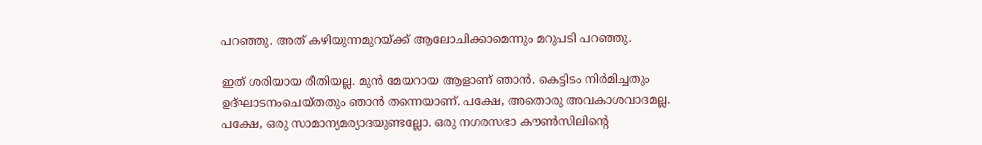പറഞ്ഞു. അത് കഴിയുന്നമുറയ്ക്ക് ആലോചിക്കാമെന്നും മറുപടി പറഞ്ഞു.

ഇത് ശരിയായ രീതിയല്ല. മുൻ മേയറായ ആളാണ് ഞാൻ. കെട്ടിടം നിർമിച്ചതും ഉദ്ഘാടനംചെയ്തതും ഞാൻ തന്നെയാണ്. പക്ഷേ, അതൊരു അവകാശവാദമല്ല. പക്ഷേ, ഒരു സാമാന്യമര്യാദയുണ്ടല്ലോ. ഒരു നഗരസഭാ കൗൺസിലിന്റെ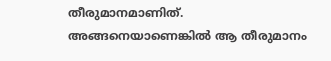തീരുമാനമാണിത്. അങ്ങനെയാണെങ്കിൽ ആ തീരുമാനം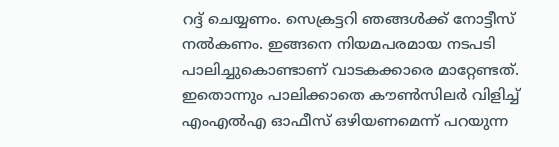റദ്ദ് ചെയ്യണം. സെക്രട്ടറി ഞങ്ങൾക്ക് നോട്ടീസ് നൽകണം. ഇങ്ങനെ നിയമപരമായ നടപടി പാലിച്ചുകൊണ്ടാണ് വാടകക്കാരെ മാറ്റേണ്ടത്. ഇതൊന്നും പാലിക്കാതെ കൗൺസിലർ വിളിച്ച് എംഎൽഎ ഓഫീസ് ഒഴിയണമെന്ന് പറയുന്ന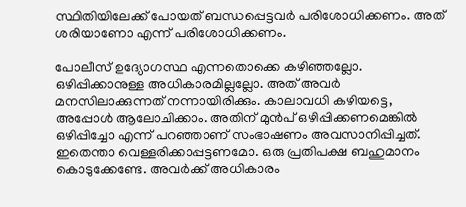സ്ഥിതിയിലേക്ക് പോയത് ബന്ധപ്പെട്ടവർ പരിശോധിക്കണം. അത് ശരിയാണോ എന്ന് പരിശോധിക്കണം.

പോലീസ് ഉദ്യോഗസ്ഥ എന്നതൊക്കെ കഴിഞ്ഞല്ലോ. ഒഴിപ്പിക്കാനുള്ള അധികാരമില്ലല്ലോ. അത് അവർ മനസിലാക്കുന്നത് നന്നായിരിക്കും. കാലാവധി കഴിയട്ടെ, അപ്പോൾ ആലോചിക്കാം. അതിന് മുൻപ് ഒഴിപ്പിക്കണമെങ്കിൽ ഒഴിപ്പിച്ചോ എന്ന് പറഞ്ഞാണ് സംഭാഷണം അവസാനിപ്പിച്ചത്. ഇതെന്താ വെള്ളരിക്കാപ്പട്ടണമോ. ഒരു പ്രതിപക്ഷ ബഹുമാനം കൊടുക്കേണ്ടേ. അവർക്ക് അധികാരം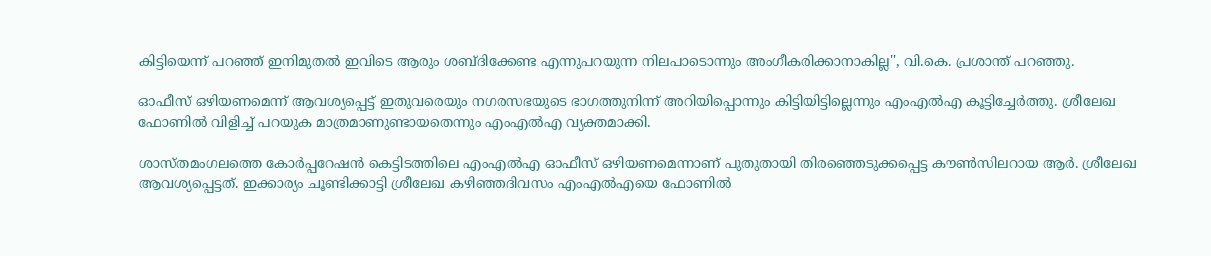കിട്ടിയെന്ന് പറഞ്ഞ് ഇനിമുതൽ ഇവിടെ ആരും ശബ്ദിക്കേണ്ട എന്നുപറയുന്ന നിലപാടൊന്നും അംഗീകരിക്കാനാകില്ല'', വി.കെ. പ്രശാന്ത് പറഞ്ഞു.

ഓഫീസ് ഒഴിയണമെന്ന് ആവശ്യപ്പെട്ട് ഇതുവരെയും നഗരസഭയുടെ ഭാഗത്തുനിന്ന് അറിയിപ്പൊന്നും കിട്ടിയിട്ടില്ലെന്നും എംഎൽഎ കൂട്ടിച്ചേർത്തു. ശ്രീലേഖ ഫോണിൽ വിളിച്ച് പറയുക മാത്രമാണുണ്ടായതെന്നും എംഎൽഎ വ്യക്തമാക്കി.

ശാസ്തമംഗലത്തെ കോർപ്പറേഷൻ കെട്ടിടത്തിലെ എംഎൽഎ ഓഫീസ് ഒഴിയണമെന്നാണ് പുതുതായി തിരഞ്ഞെടുക്കപ്പെട്ട കൗൺസിലറായ ആർ. ശ്രീലേഖ ആവശ്യപ്പെട്ടത്. ഇക്കാര്യം ചൂണ്ടിക്കാട്ടി ശ്രീലേഖ കഴിഞ്ഞദിവസം എംഎൽഎയെ ഫോണിൽ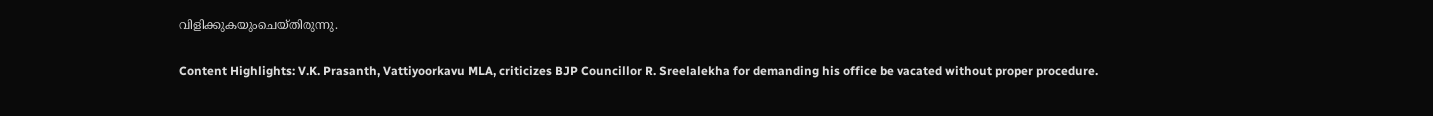വിളിക്കുകയുംചെയ്തിരുന്നു.

Content Highlights: V.K. Prasanth, Vattiyoorkavu MLA, criticizes BJP Councillor R. Sreelalekha for demanding his office be vacated without proper procedure.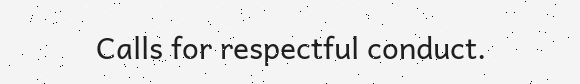Calls for respectful conduct.